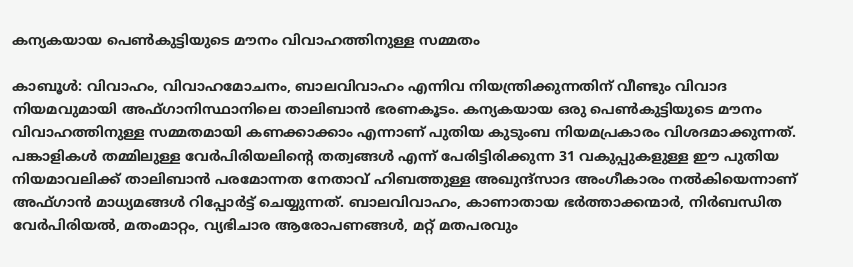കന്യകയായ പെൺകുട്ടിയുടെ മൗനം വിവാഹത്തിനുള്ള സമ്മതം

കാബൂൾ: വിവാഹം, വിവാഹമോചനം, ബാലവിവാഹം എന്നിവ നിയന്ത്രിക്കുന്നതിന് വീണ്ടും വിവാദ നിയമവുമായി അഫ്ഗാനിസ്ഥാനിലെ താലിബാൻ ഭരണകൂടം. കന്യകയായ ഒരു പെൺകുട്ടിയുടെ മൗനം വിവാഹത്തിനുള്ള സമ്മതമായി കണക്കാക്കാം എന്നാണ് പുതിയ കുടുംബ നിയമപ്രകാരം വിശദമാക്കുന്നത്. പങ്കാളികൾ തമ്മിലുള്ള വേർപിരിയലിന്റെ തത്വങ്ങൾ എന്ന് പേരിട്ടിരിക്കുന്ന 31 വകുപ്പുകളുള്ള ഈ പുതിയ നിയമാവലിക്ക് താലിബാൻ പരമോന്നത നേതാവ് ഹിബത്തുള്ള അഖുന്ദ്സാദ അംഗീകാരം നൽകിയെന്നാണ് അഫ്ഗാൻ മാധ്യമങ്ങൾ റിപ്പോർട്ട് ചെയ്യുന്നത്. ബാലവിവാഹം, കാണാതായ ഭർത്താക്കന്മാർ, നിർബന്ധിത വേർപിരിയൽ, മതംമാറ്റം, വ്യഭിചാര ആരോപണങ്ങൾ, മറ്റ് മതപരവും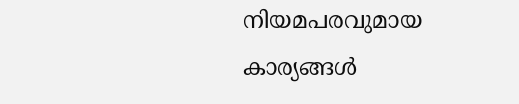നിയമപരവുമായ കാര്യങ്ങൾ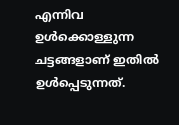എന്നിവ ഉൾക്കൊള്ളുന്ന ചട്ടങ്ങളാണ് ഇതിൽ ഉൾപ്പെടുന്നത്.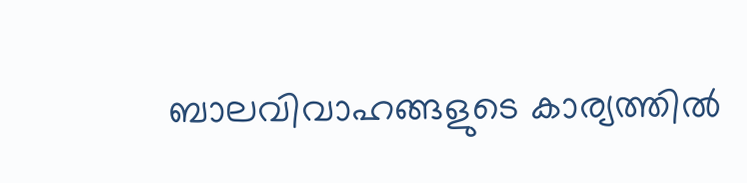ബാലവിവാഹങ്ങളുടെ കാര്യത്തിൽ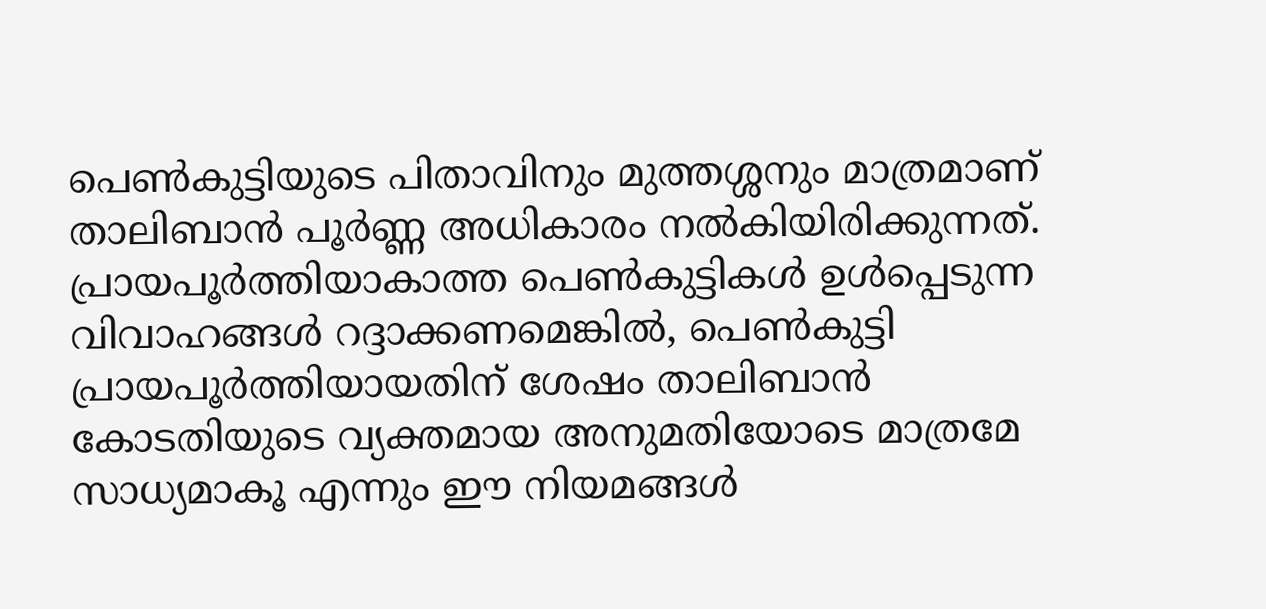പെൺകുട്ടിയുടെ പിതാവിനും മുത്തശ്ശനും മാത്രമാണ് താലിബാൻ പൂർണ്ണ അധികാരം നൽകിയിരിക്കുന്നത്. പ്രായപൂർത്തിയാകാത്ത പെൺകുട്ടികൾ ഉൾപ്പെടുന്ന വിവാഹങ്ങൾ റദ്ദാക്കണമെങ്കിൽ, പെൺകുട്ടി പ്രായപൂർത്തിയായതിന് ശേഷം താലിബാൻ കോടതിയുടെ വ്യക്തമായ അനുമതിയോടെ മാത്രമേ സാധ്യമാകൂ എന്നും ഈ നിയമങ്ങൾ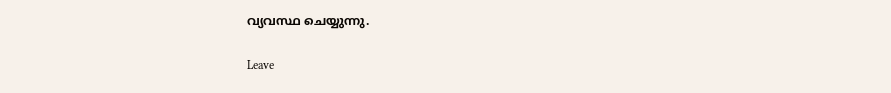വ്യവസ്ഥ ചെയ്യുന്നു.

Leave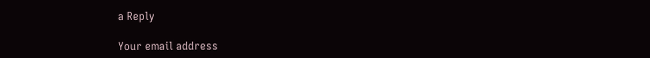a Reply

Your email address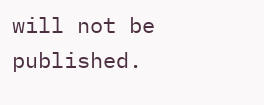will not be published.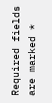Required fields are marked *